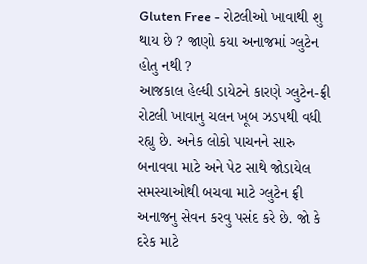Gluten Free - રોટલીઓ ખાવાથી શુ થાય છે ? જાણો કયા અનાજમાં ગ્લુટેન હોતુ નથી ?
આજકાલ હેલ્ધી ડાયેટને કારણે ગ્લુટેન-ફ્રી રોટલી ખાવાનુ ચલન ખૂબ ઝડપથી વધી રહ્યુ છે. અનેક લોકો પાચનને સારુ બનાવવા માટે અને પેટ સાથે જોડાયેલ સમસ્યાઓથી બચવા માટે ગ્લુટેન ફ્રી અનાજનુ સેવન કરવુ પસંદ કરે છે. જો કે દરેક માટે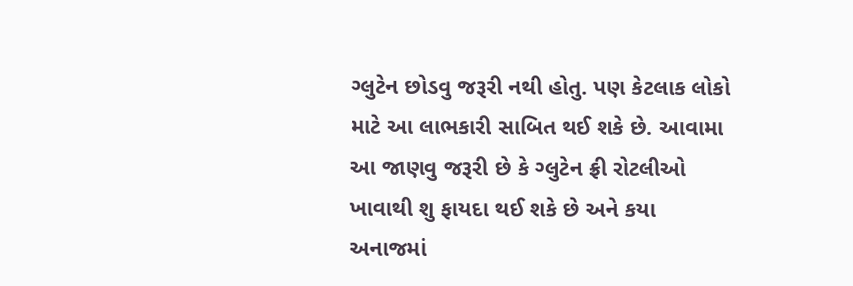ગ્લુટેન છોડવુ જરૂરી નથી હોતુ. પણ કેટલાક લોકો માટે આ લાભકારી સાબિત થઈ શકે છે. આવામા આ જાણવુ જરૂરી છે કે ગ્લુટેન ફ્રી રોટલીઓ ખાવાથી શુ ફાયદા થઈ શકે છે અને કયા અનાજમાં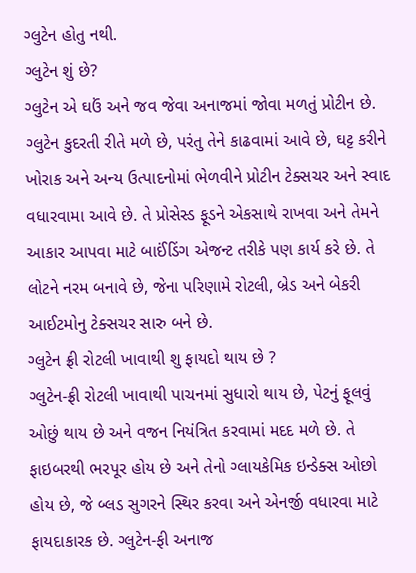ગ્લુટેન હોતુ નથી.
ગ્લુટેન શું છે?
ગ્લુટેન એ ઘઉં અને જવ જેવા અનાજમાં જોવા મળતું પ્રોટીન છે. ગ્લુટેન કુદરતી રીતે મળે છે, પરંતુ તેને કાઢવામાં આવે છે, ઘટ્ટ કરીને ખોરાક અને અન્ય ઉત્પાદનોમાં ભેળવીને પ્રોટીન ટેક્સચર અને સ્વાદ વધારવામા આવે છે. તે પ્રોસેસ્ડ ફૂડને એકસાથે રાખવા અને તેમને આકાર આપવા માટે બાઈંડિંગ એજન્ટ તરીકે પણ કાર્ય કરે છે. તે લોટને નરમ બનાવે છે, જેના પરિણામે રોટલી, બ્રેડ અને બેકરી આઈટમોનુ ટેક્સચર સારુ બને છે.
ગ્લુટેન ફ્રી રોટલી ખાવાથી શુ ફાયદો થાય છે ?
ગ્લુટેન-ફ્રી રોટલી ખાવાથી પાચનમાં સુધારો થાય છે, પેટનું ફૂલવું ઓછું થાય છે અને વજન નિયંત્રિત કરવામાં મદદ મળે છે. તે ફાઇબરથી ભરપૂર હોય છે અને તેનો ગ્લાયકેમિક ઇન્ડેક્સ ઓછો હોય છે, જે બ્લડ સુગરને સ્થિર કરવા અને એનર્જી વધારવા માટે ફાયદાકારક છે. ગ્લુટેન-ફી અનાજ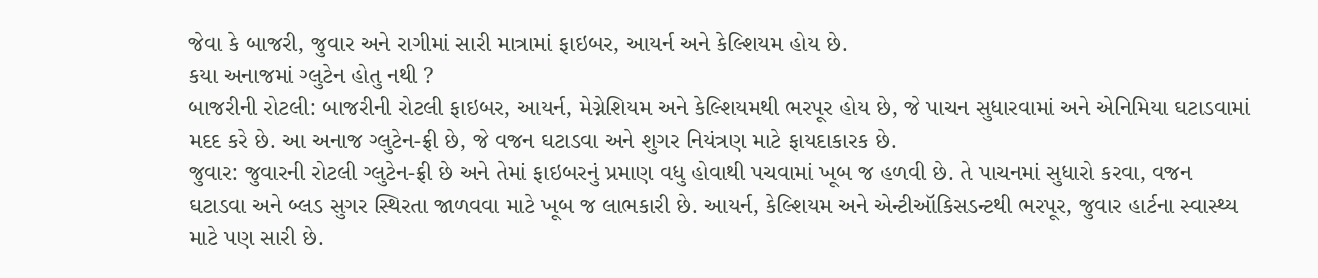જેવા કે બાજરી, જુવાર અને રાગીમાં સારી માત્રામાં ફાઇબર, આયર્ન અને કેલ્શિયમ હોય છે.
કયા અનાજમાં ગ્લુટેન હોતુ નથી ?
બાજરીની રોટલી: બાજરીની રોટલી ફાઇબર, આયર્ન, મેગ્નેશિયમ અને કેલ્શિયમથી ભરપૂર હોય છે, જે પાચન સુધારવામાં અને એનિમિયા ઘટાડવામાં મદદ કરે છે. આ અનાજ ગ્લુટેન-ફ્રી છે, જે વજન ઘટાડવા અને શુગર નિયંત્રણ માટે ફાયદાકારક છે.
જુવાર: જુવારની રોટલી ગ્લુટેન-ફ્રી છે અને તેમાં ફાઇબરનું પ્રમાણ વધુ હોવાથી પચવામાં ખૂબ જ હળવી છે. તે પાચનમાં સુધારો કરવા, વજન ઘટાડવા અને બ્લડ સુગર સ્થિરતા જાળવવા માટે ખૂબ જ લાભકારી છે. આયર્ન, કેલ્શિયમ અને એન્ટીઑકિસડન્ટથી ભરપૂર, જુવાર હાર્ટના સ્વાસ્થ્ય માટે પણ સારી છે.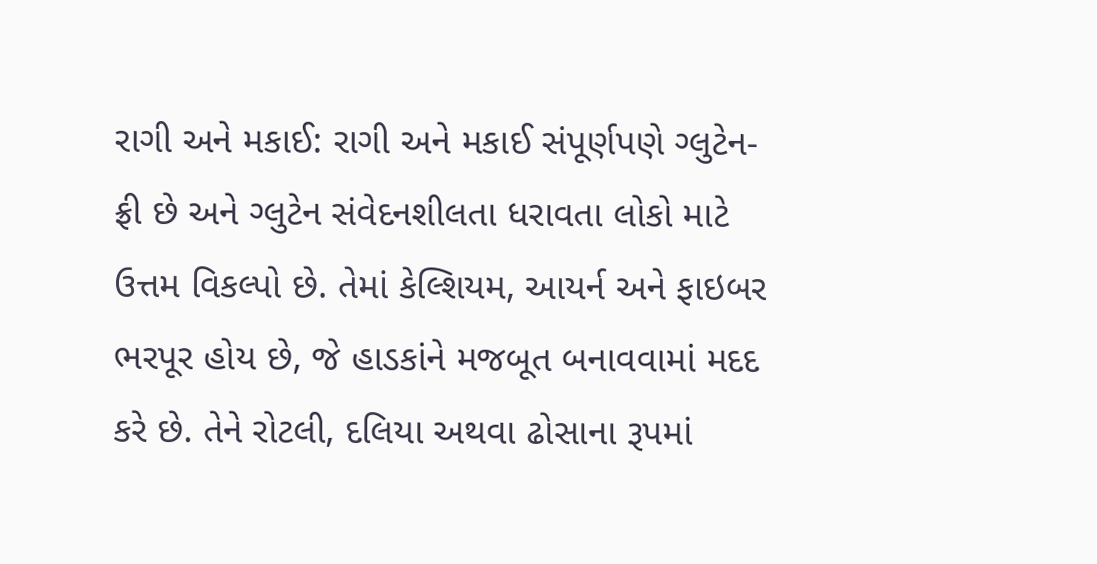રાગી અને મકાઈ: રાગી અને મકાઈ સંપૂર્ણપણે ગ્લુટેન-ફ્રી છે અને ગ્લુટેન સંવેદનશીલતા ધરાવતા લોકો માટે ઉત્તમ વિકલ્પો છે. તેમાં કેલ્શિયમ, આયર્ન અને ફાઇબર ભરપૂર હોય છે, જે હાડકાંને મજબૂત બનાવવામાં મદદ કરે છે. તેને રોટલી, દલિયા અથવા ઢોસાના રૂપમાં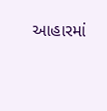આહારમાં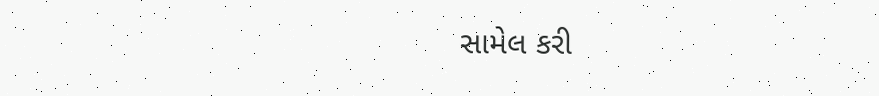સામેલ કરી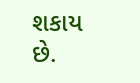શકાય છે.